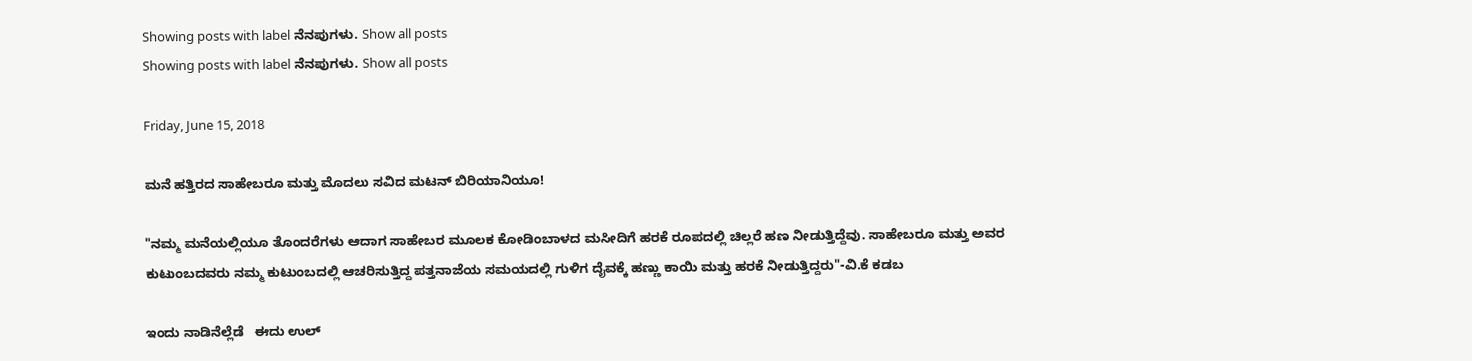Showing posts with label ನೆನಪುಗಳು. Show all posts
Showing posts with label ನೆನಪುಗಳು. Show all posts

Friday, June 15, 2018

ಮನೆ ಹತ್ತಿರದ ಸಾಹೇಬರೂ ಮತ್ತು ಮೊದಲು ಸವಿದ ಮಟನ್ ಬಿರಿಯಾನಿಯೂ!

"ನಮ್ಮ ಮನೆಯಲ್ಲಿಯೂ ತೊಂದರೆಗಳು ಆದಾಗ ಸಾಹೇಬರ ಮೂಲಕ ಕೋಡಿಂಬಾಳದ ಮಸೀದಿಗೆ ಹರಕೆ ರೂಪದಲ್ಲಿ ಚಿಲ್ಲರೆ ಹಣ ನೀಡುತ್ತಿದ್ದೆವು. ಸಾಹೇಬರೂ ಮತ್ತು ಅವರ ಕುಟುಂಬದವರು ನಮ್ಮ ಕುಟುಂಬದಲ್ಲಿ ಆಚರಿಸುತ್ತಿದ್ದ ಪತ್ತನಾಜೆಯ ಸಮಯದಲ್ಲಿ ಗುಳಿಗ ದೈವಕ್ಕೆ ಹಣ್ಣು ಕಾಯಿ ಮತ್ತು ಹರಕೆ ನೀಡುತ್ತಿದ್ದರು"-ವಿ.ಕೆ ಕಡಬ

ಇಂದು ನಾಡಿನೆಲ್ಲೆಡೆ   ಈದು ಉಲ್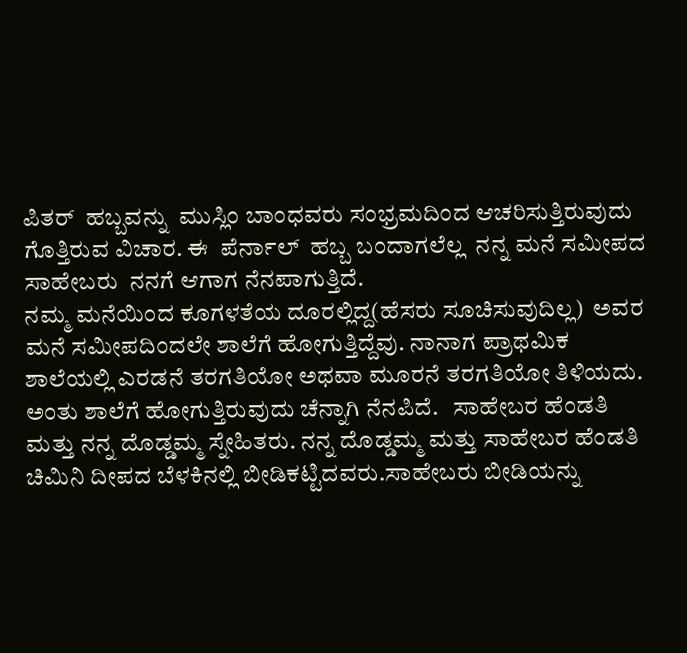ಪಿತರ್  ಹಬ್ಬವನ್ನು  ಮುಸ್ಲಿಂ ಬಾಂಧವರು ಸಂಭ್ರಮದಿಂದ ಆಚರಿಸುತ್ತಿರುವುದು ಗೊತ್ತಿರುವ ವಿಚಾರ. ಈ  ಪೆರ್ನಾಲ್  ಹಬ್ಬ ಬಂದಾಗಲೆಲ್ಲ  ನನ್ನ ಮನೆ ಸಮೀಪದ  ಸಾಹೇಬರು  ನನಗೆ ಆಗಾಗ ನೆನಪಾಗುತ್ತಿದೆ.
ನಮ್ಮ ಮನೆಯಿಂದ ಕೂಗಳತೆಯ ದೂರಲ್ಲಿದ್ದ(ಹೆಸರು ಸೂಚಿಸುವುದಿಲ್ಲ)  ಅವರ ಮನೆ ಸಮೀಪದಿಂದಲೇ ಶಾಲೆಗೆ ಹೋಗುತ್ತಿದ್ದೆವು. ನಾನಾಗ ಪ್ರಾಥಮಿಕ ಶಾಲೆಯಲ್ಲಿ ಎರಡನೆ ತರಗತಿಯೋ ಅಥವಾ ಮೂರನೆ ತರಗತಿಯೋ ತಿಳಿಯದು. ಅಂತು ಶಾಲೆಗೆ ಹೋಗುತ್ತಿರುವುದು ಚೆನ್ನಾಗಿ ನೆನಪಿದೆ.   ಸಾಹೇಬರ ಹೆಂಡತಿ ಮತ್ತು ನನ್ನ ದೊಡ್ಡಮ್ಮ ಸ್ನೇಹಿತರು. ನನ್ನ ದೊಡ್ಡಮ್ಮ ಮತ್ತು ಸಾಹೇಬರ ಹೆಂಡತಿ  ಚಿಮಿನಿ ದೀಪದ ಬೆಳಕಿನಲ್ಲಿ ಬೀಡಿಕಟ್ಟಿದವರು.ಸಾಹೇಬರು ಬೀಡಿಯನ್ನು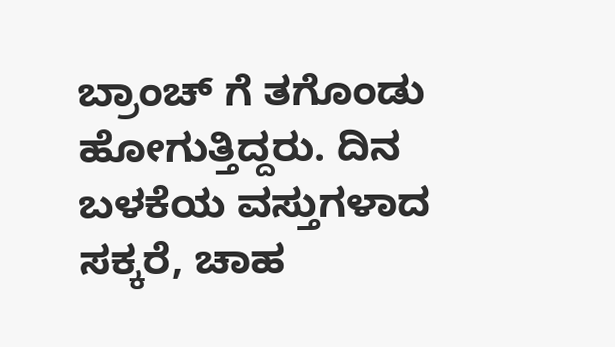ಬ್ರಾಂಚ್ ಗೆ ತಗೊಂಡು ಹೋಗುತ್ತಿದ್ದರು. ದಿನ ಬಳಕೆಯ ವಸ್ತುಗಳಾದ  ಸಕ್ಕರೆ, ಚಾಹ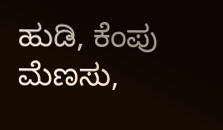ಹುಡಿ, ಕೆಂಪು ಮೆಣಸು,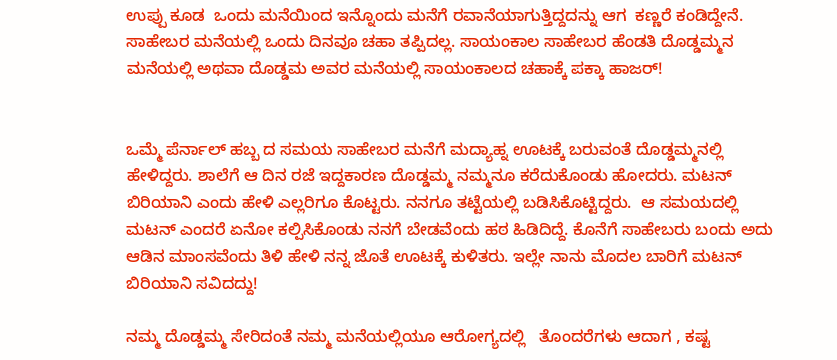ಉಪ್ಪು ಕೂಡ  ಒಂದು ಮನೆಯಿಂದ ಇನ್ನೊಂದು ಮನೆಗೆ ರವಾನೆಯಾಗುತ್ತಿದ್ದದನ್ನು ಆಗ  ಕಣ್ಣರೆ ಕಂಡಿದ್ದೇನೆ. ಸಾಹೇಬರ ಮನೆಯಲ್ಲಿ ಒಂದು ದಿನವೂ ಚಹಾ ತಪ್ಪಿದಲ್ಲ. ಸಾಯಂಕಾಲ ಸಾಹೇಬರ ಹೆಂಡತಿ ದೊಡ್ಡಮ್ಮನ ಮನೆಯಲ್ಲಿ ಅಥವಾ ದೊಡ್ಡಮ ಅವರ ಮನೆಯಲ್ಲಿ ಸಾಯಂಕಾಲದ ಚಹಾಕ್ಕೆ ಪಕ್ಕಾ ಹಾಜರ್!


ಒಮ್ಮೆ ಪೆರ್ನಾಲ್ ಹಬ್ಬ ದ ಸಮಯ ಸಾಹೇಬರ ಮನೆಗೆ ಮದ್ಯಾಹ್ನ ಊಟಕ್ಕೆ ಬರುವಂತೆ ದೊಡ್ಡಮ್ಮನಲ್ಲಿ ಹೇಳಿದ್ದರು. ಶಾಲೆಗೆ ಆ ದಿನ ರಜೆ ಇದ್ದಕಾರಣ ದೊಡ್ಡಮ್ಮ ನಮ್ಮನೂ ಕರೆದುಕೊಂಡು ಹೋದರು. ಮಟನ್  ಬಿರಿಯಾನಿ ಎಂದು ಹೇಳಿ ಎಲ್ಲರಿಗೂ ಕೊಟ್ಟರು. ನನಗೂ ತಟ್ಟೆಯಲ್ಲಿ ಬಡಿಸಿಕೊಟ್ಟಿದ್ದರು.  ಆ ಸಮಯದಲ್ಲಿ ಮಟನ್ ಎಂದರೆ ಏನೋ ಕಲ್ಪಿಸಿಕೊಂಡು ನನಗೆ ಬೇಡವೆಂದು ಹಠ ಹಿಡಿದಿದ್ದೆ. ಕೊನೆಗೆ ಸಾಹೇಬರು ಬಂದು ಅದು ಆಡಿನ ಮಾಂಸವೆಂದು ತಿಳಿ ಹೇಳಿ ನನ್ನ ಜೊತೆ ಊಟಕ್ಕೆ ಕುಳಿತರು. ಇಲ್ಲೇ ನಾನು ಮೊದಲ ಬಾರಿಗೆ ಮಟನ್ ಬಿರಿಯಾನಿ ಸವಿದದ್ದು!

ನಮ್ಮ ದೊಡ್ಡಮ್ಮ ಸೇರಿದಂತೆ ನಮ್ಮ ಮನೆಯಲ್ಲಿಯೂ ಆರೋಗ್ಯದಲ್ಲಿ   ತೊಂದರೆಗಳು ಆದಾಗ , ಕಷ್ಟ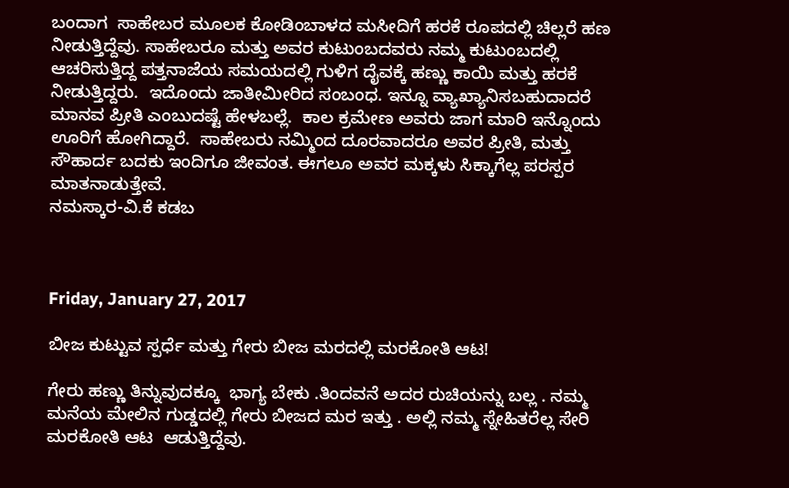ಬಂದಾಗ  ಸಾಹೇಬರ ಮೂಲಕ ಕೋಡಿಂಬಾಳದ ಮಸೀದಿಗೆ ಹರಕೆ ರೂಪದಲ್ಲಿ ಚಿಲ್ಲರೆ ಹಣ ನೀಡುತ್ತಿದ್ದೆವು. ಸಾಹೇಬರೂ ಮತ್ತು ಅವರ ಕುಟುಂಬದವರು ನಮ್ಮ ಕುಟುಂಬದಲ್ಲಿ ಆಚರಿಸುತ್ತಿದ್ದ ಪತ್ತನಾಜೆಯ ಸಮಯದಲ್ಲಿ ಗುಳಿಗ ದೈವಕ್ಕೆ ಹಣ್ಣು ಕಾಯಿ ಮತ್ತು ಹರಕೆ ನೀಡುತ್ತಿದ್ದರು.  ಇದೊಂದು ಜಾತೀಮೀರಿದ ಸಂಬಂಧ. ಇನ್ನೂ ವ್ಯಾಖ್ಯಾನಿಸಬಹುದಾದರೆ ಮಾನವ ಪ್ರೀತಿ ಎಂಬುದಷ್ಟೆ ಹೇಳಬಲ್ಲೆ.  ಕಾಲ ಕ್ರಮೇಣ ಅವರು ಜಾಗ ಮಾರಿ ಇನ್ನೊಂದು ಊರಿಗೆ ಹೋಗಿದ್ದಾರೆ.  ಸಾಹೇಬರು ನಮ್ಮಿಂದ ದೂರವಾದರೂ ಅವರ ಪ್ರೀತಿ, ಮತ್ತು ಸೌಹಾರ್ದ ಬದಕು ಇಂದಿಗೂ ಜೀವಂತ. ಈಗಲೂ ಅವರ ಮಕ್ಕಳು ಸಿಕ್ಕಾಗೆಲ್ಲ ಪರಸ್ಪರ ಮಾತನಾಡುತ್ತೇವೆ.
ನಮಸ್ಕಾರ-ವಿ.ಕೆ ಕಡಬ



Friday, January 27, 2017

ಬೀಜ ಕುಟ್ಟುವ ಸ್ಪರ್ಧೆ ಮತ್ತು ಗೇರು ಬೀಜ ಮರದಲ್ಲಿ ಮರಕೋತಿ ಆಟ!

ಗೇರು ಹಣ್ಣು ತಿನ್ನುವುದಕ್ಕೂ  ಭಾಗ್ಯ ಬೇಕು .ತಿಂದವನೆ ಅದರ ರುಚಿಯನ್ನು ಬಲ್ಲ . ನಮ್ಮ ಮನೆಯ ಮೇಲಿನ ಗುಡ್ಡದಲ್ಲಿ ಗೇರು ಬೀಜದ ಮರ ಇತ್ತು . ಅಲ್ಲಿ ನಮ್ಮ ಸ್ನೇಹಿತರೆಲ್ಲ ಸೇರಿ ಮರಕೋತಿ ಆಟ  ಆಡುತ್ತಿದ್ದೆವು.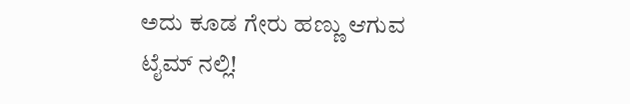ಅದು ಕೂಡ ಗೇರು ಹಣ್ಣು ಆಗುವ ಟೈಮ್ ನಲ್ಲಿ!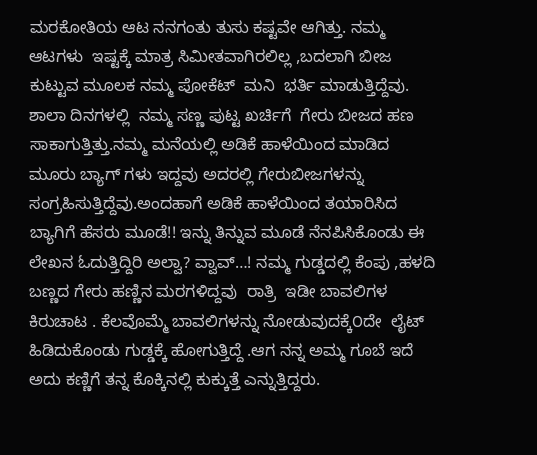ಮರಕೋತಿಯ ಆಟ ನನಗಂತು ತುಸು ಕಷ್ಟವೇ ಆಗಿತ್ತು. ನಮ್ಮ ಆಟಗಳು  ಇಷ್ಟಕ್ಕೆ ಮಾತ್ರ ಸಿಮೀತವಾಗಿರಲಿಲ್ಲ ,ಬದಲಾಗಿ ಬೀಜ ಕುಟ್ಟುವ ಮೂಲಕ ನಮ್ಮ ಪೋಕೆಟ್  ಮನಿ  ಭರ್ತಿ ಮಾಡುತ್ತಿದ್ದೆವು. ಶಾಲಾ ದಿನಗಳಲ್ಲಿ  ನಮ್ಮ ಸಣ್ಣ ಪುಟ್ಟ ಖರ್ಚಿಗೆ  ಗೇರು ಬೀಜದ ಹಣ  ಸಾಕಾಗುತ್ತಿತ್ತು.ನಮ್ಮ ಮನೆಯಲ್ಲಿ ಅಡಿಕೆ ಹಾಳೆಯಿಂದ ಮಾಡಿದ ಮೂರು ಬ್ಯಾಗ್ ಗಳು ಇದ್ದವು ಅದರಲ್ಲಿ ಗೇರುಬೀಜಗಳನ್ನು ಸಂಗ್ರಹಿಸುತ್ತಿದ್ದೆವು.ಅಂದಹಾಗೆ ಅಡಿಕೆ ಹಾಳೆಯಿಂದ ತಯಾರಿಸಿದ ಬ್ಯಾಗಿಗೆ ಹೆಸರು ಮೂಡೆ!! ಇನ್ನು ತಿನ್ನುವ ಮೂಡೆ ನೆನಪಿಸಿಕೊಂಡು ಈ ಲೇಖನ ಓದುತ್ತಿದ್ದಿರಿ ಅಲ್ವಾ? ವ್ವಾವ್…! ನಮ್ಮ ಗುಡ್ಡದಲ್ಲಿ ಕೆಂಪು ,ಹಳದಿ ಬಣ್ಣದ ಗೇರು ಹಣ್ಣಿನ ಮರಗಳಿದ್ದವು  ರಾತ್ರಿ  ಇಡೀ ಬಾವಲಿಗಳ ಕಿರುಚಾಟ . ಕೆಲವೊಮ್ಮೆ ಬಾವಲಿಗಳನ್ನು ನೋಡುವುದಕ್ಕೆ೦ದೇ  ಲೈಟ್ ಹಿಡಿದುಕೊಂಡು ಗುಡ್ಡಕ್ಕೆ ಹೋಗುತ್ತಿದ್ದೆ .ಆಗ ನನ್ನ ಅಮ್ಮ ಗೂಬೆ ಇದೆ ಅದು ಕಣ್ಣಿಗೆ ತನ್ನ ಕೊಕ್ಕಿನಲ್ಲಿ ಕುಕ್ಕುತ್ತೆ ಎನ್ನುತ್ತಿದ್ದರು.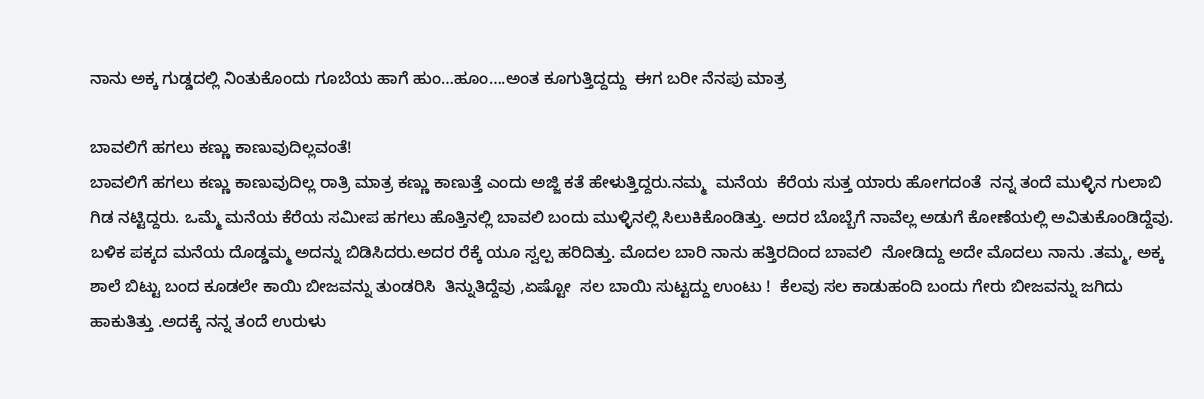ನಾನು ಅಕ್ಕ ಗುಡ್ಡದಲ್ಲಿ ನಿಂತುಕೊಂದು ಗೂಬೆಯ ಹಾಗೆ ಹುಂ…ಹೂಂ….ಅಂತ ಕೂಗುತ್ತಿದ್ದದ್ದು  ಈಗ ಬರೀ ನೆನಪು ಮಾತ್ರ

ಬಾವಲಿಗೆ ಹಗಲು ಕಣ್ಣು ಕಾಣುವುದಿಲ್ಲವಂತೆ!
ಬಾವಲಿಗೆ ಹಗಲು ಕಣ್ಣು ಕಾಣುವುದಿಲ್ಲ ರಾತ್ರಿ ಮಾತ್ರ ಕಣ್ಣು ಕಾಣುತ್ತೆ ಎಂದು ಅಜ್ಜಿ ಕತೆ ಹೇಳುತ್ತಿದ್ದರು.ನಮ್ಮ  ಮನೆಯ  ಕೆರೆಯ ಸುತ್ತ ಯಾರು ಹೋಗದಂತೆ  ನನ್ನ ತಂದೆ ಮುಳ್ಳಿನ ಗುಲಾಬಿ ಗಿಡ ನಟ್ಟಿದ್ದರು. ಒಮ್ಮೆ ಮನೆಯ ಕೆರೆಯ ಸಮೀಪ ಹಗಲು ಹೊತ್ತಿನಲ್ಲಿ ಬಾವಲಿ ಬಂದು ಮುಳ್ಳಿನಲ್ಲಿ ಸಿಲುಕಿಕೊಂಡಿತ್ತು. ಅದರ ಬೊಬ್ಬೆಗೆ ನಾವೆಲ್ಲ ಅಡುಗೆ ಕೋಣೆಯಲ್ಲಿ ಅವಿತುಕೊಂಡಿದ್ದೆವು. ಬಳಿಕ ಪಕ್ಕದ ಮನೆಯ ದೊಡ್ಡಮ್ಮ ಅದನ್ನು ಬಿಡಿಸಿದರು.ಅದರ ರೆಕ್ಕೆ ಯೂ ಸ್ವಲ್ಪ ಹರಿದಿತ್ತು. ಮೊದಲ ಬಾರಿ ನಾನು ಹತ್ತಿರದಿಂದ ಬಾವಲಿ  ನೋಡಿದ್ದು ಅದೇ ಮೊದಲು ನಾನು .ತಮ್ಮ, ಅಕ್ಕ ಶಾಲೆ ಬಿಟ್ಟು ಬಂದ ಕೂಡಲೇ ಕಾಯಿ ಬೀಜವನ್ನು ತುಂಡರಿಸಿ  ತಿನ್ನುತಿದ್ದೆವು ,ಏಷ್ಟೋ  ಸಲ ಬಾಯಿ ಸುಟ್ಟದ್ದು ಉಂಟು !  ಕೆಲವು ಸಲ ಕಾಡುಹಂದಿ ಬಂದು ಗೇರು ಬೀಜವನ್ನು ಜಗಿದು ಹಾಕುತಿತ್ತು .ಅದಕ್ಕೆ ನನ್ನ ತಂದೆ ಉರುಳು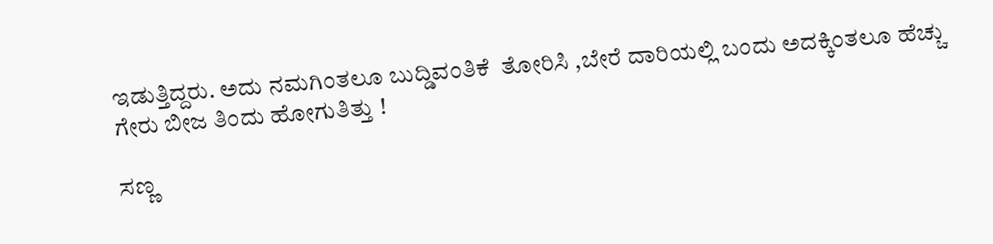ಇಡುತ್ತಿದ್ದರು. ಅದು ನಮಗಿಂತಲೂ ಬುದ್ಡಿವಂತಿಕೆ  ತೋರಿಸಿ ,ಬೇರೆ ದಾರಿಯಲ್ಲಿ ಬಂದು ಅದಕ್ಕಿಂತಲೂ ಹೆಚ್ಚು ಗೇರು ಬೀಜ ತಿಂದು ಹೋಗುತಿತ್ತು !

ಸಣ್ಣ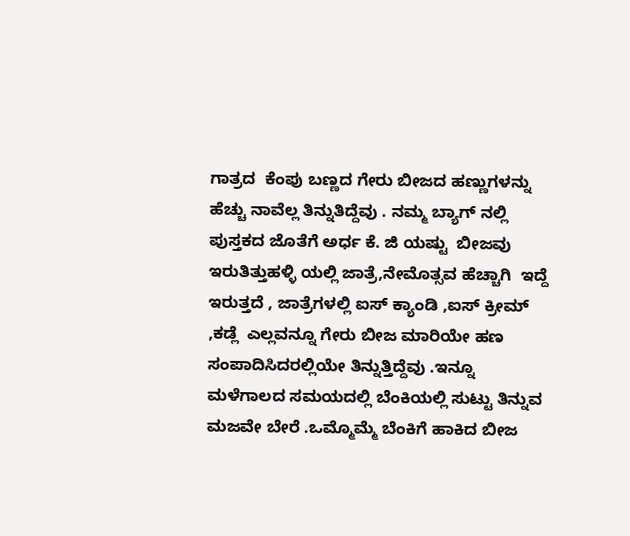ಗಾತ್ರದ  ಕೆಂಪು ಬಣ್ಣದ ಗೇರು ಬೀಜದ ಹಣ್ಣುಗಳನ್ನು  ಹೆಚ್ಚು ನಾವೆಲ್ಲ ತಿನ್ನುತಿದ್ದೆವು . ನಮ್ಮ ಬ್ಯಾಗ್ ನಲ್ಲಿ ಪುಸ್ತಕದ ಜೊತೆಗೆ ಅರ್ಧ ಕೆ. ಜಿ ಯಷ್ಟು  ಬೀಜವು ಇರುತಿತ್ತುಹಳ್ಳಿ ಯಲ್ಲಿ ಜಾತ್ರೆ,ನೇಮೊತ್ಸವ ಹೆಚ್ಚಾಗಿ  ಇದ್ದೆ ಇರುತ್ತದೆ , ಜಾತ್ರೆಗಳಲ್ಲಿ ಐಸ್ ಕ್ಯಾಂಡಿ ,ಐಸ್ ಕ್ರೀಮ್ ,ಕಡ್ಲೆ  ಎಲ್ಲವನ್ನೂ ಗೇರು ಬೀಜ ಮಾರಿಯೇ ಹಣ ಸಂಪಾದಿಸಿದರಲ್ಲಿಯೇ ತಿನ್ನುತ್ತಿದ್ದೆವು .ಇನ್ನೂ  ಮಳೆಗಾಲದ ಸಮಯದಲ್ಲಿ ಬೆಂಕಿಯಲ್ಲಿ ಸುಟ್ಟು ತಿನ್ನುವ ಮಜವೇ ಬೇರೆ .ಒಮ್ಮೊಮ್ಮೆ ಬೆಂಕಿಗೆ ಹಾಕಿದ ಬೀಜ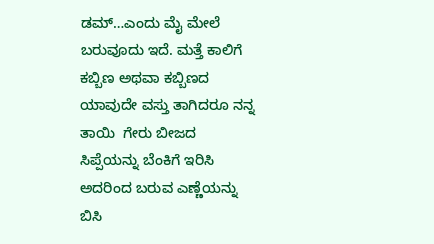ಡಮ್…ಎಂದು ಮೈ ಮೇಲೆ ಬರುವೂದು ಇದೆ. ಮತ್ತೆ ಕಾಲಿಗೆ ಕಬ್ಬಿಣ ಅಥವಾ ಕಬ್ಬಿಣದ ಯಾವುದೇ ವಸ್ತು ತಾಗಿದರೂ ನನ್ನ ತಾಯಿ  ಗೇರು ಬೀಜದ ಸಿಪ್ಪೆಯನ್ನು ಬೆಂಕಿಗೆ ಇರಿಸಿ ಅದರಿಂದ ಬರುವ ಎಣ್ಣೆಯನ್ನು ಬಿಸಿ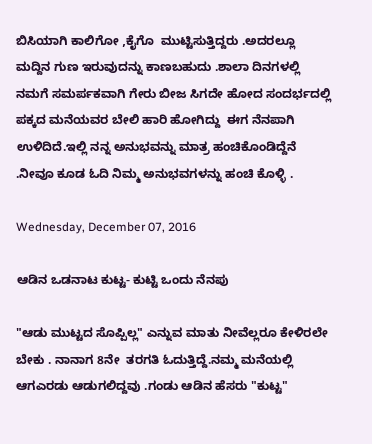ಬಿಸಿಯಾಗಿ ಕಾಲಿಗೋ ,ಕೈಗೊ  ಮುಟ್ಟಿಸುತ್ತಿದ್ದರು .ಅದರಲ್ಲೂ  ಮದ್ದಿನ ಗುಣ ಇರುವುದನ್ನು ಕಾಣಬಹುದು .ಶಾಲಾ ದಿನಗಳಲ್ಲಿ ನಮಗೆ ಸಮರ್ಪಕವಾಗಿ ಗೇರು ಬೀಜ ಸಿಗದೇ ಹೋದ ಸಂದರ್ಭದಲ್ಲಿ ಪಕ್ಕದ ಮನೆಯವರ ಬೇಲಿ ಹಾರಿ ಹೋಗಿದ್ದು  ಈಗ ನೆನಪಾಗಿ ಉಳಿದಿದೆ.ಇಲ್ಲಿ ನನ್ನ ಅನುಭವನ್ನು ಮಾತ್ರ ಹಂಚಿಕೊಂಡಿದ್ದೆನೆ .ನೀವೂ ಕೂಡ ಓದಿ ನಿಮ್ಮ ಅನುಭವಗಳನ್ನು ಹಂಚಿ ಕೊಳ್ಳಿ .

Wednesday, December 07, 2016

ಆಡಿನ ಒಡನಾಟ ಕುಟ್ಟ- ಕುಟ್ಟಿ ಒಂದು ನೆನಪು

"ಆಡು ಮುಟ್ಟದ ಸೊಪ್ಪಿಲ್ಲ" ಎನ್ನುವ ಮಾತು ನೀವೆಲ್ಲರೂ ಕೇಳಿರಲೇ ಬೇಕು . ನಾನಾಗ 8ನೇ  ತರಗತಿ ಓದುತ್ತಿದ್ದೆ.ನಮ್ಮ ಮನೆಯಲ್ಲಿ ಆಗಎರಡು ಆಡುಗಲಿದ್ದವು .ಗಂಡು ಆಡಿನ ಹೆಸರು "ಕುಟ್ಟ"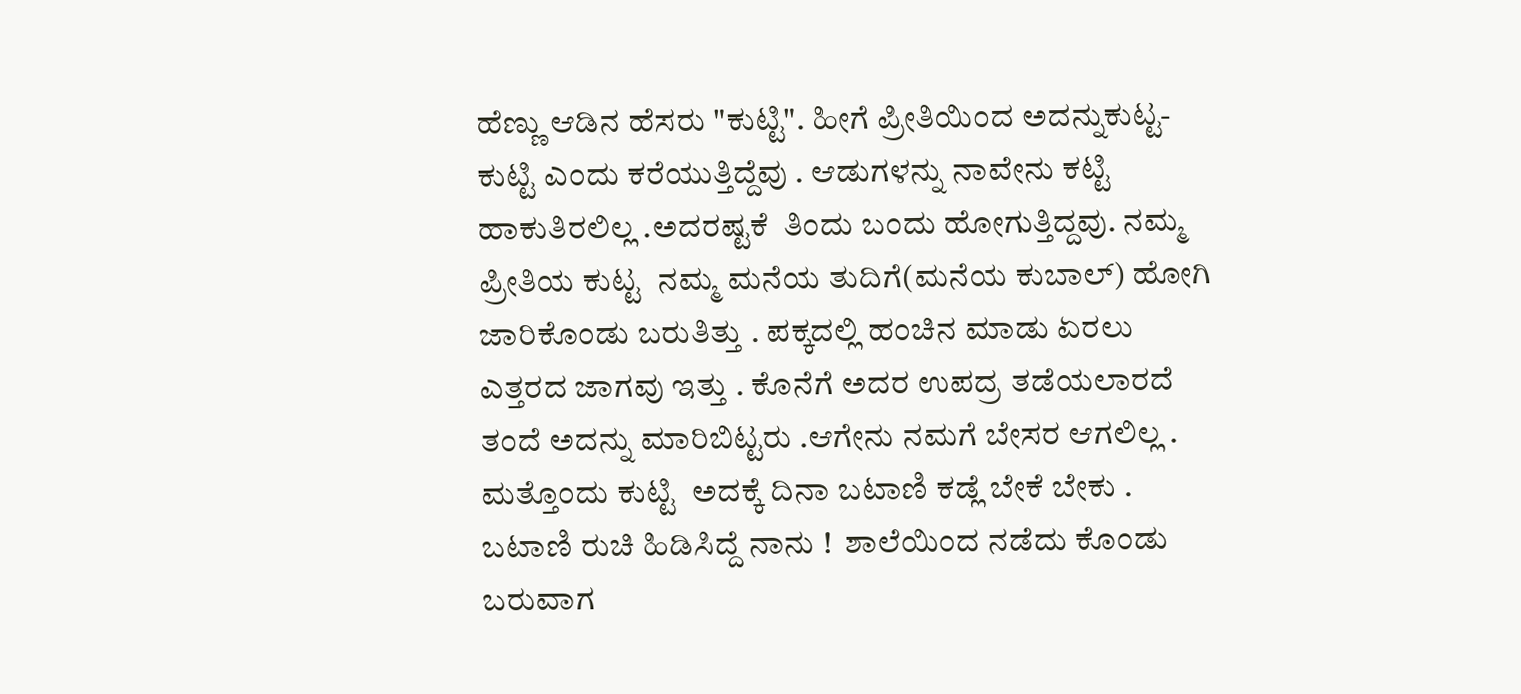ಹೆಣ್ಣು ಆಡಿನ ಹೆಸರು "ಕುಟ್ಟಿ". ಹೀಗೆ ಪ್ರೀತಿಯಿಂದ ಅದನ್ನುಕುಟ್ಟ- ಕುಟ್ಟಿ ಎಂದು ಕರೆಯುತ್ತಿದ್ದೆವು . ಆಡುಗಳನ್ನು ನಾವೇನು ಕಟ್ಟಿ ಹಾಕುತಿರಲಿಲ್ಲ .ಅದರಷ್ಟಕೆ  ತಿಂದು ಬಂದು ಹೋಗುತ್ತಿದ್ದವು. ನಮ್ಮ ಪ್ರೀತಿಯ ಕುಟ್ಟ  ನಮ್ಮ ಮನೆಯ ತುದಿಗೆ(ಮನೆಯ ಕುಬಾಲ್) ಹೋಗಿ ಜಾರಿಕೊಂಡು ಬರುತಿತ್ತು . ಪಕ್ಕದಲ್ಲಿ ಹಂಚಿನ ಮಾಡು ಏರಲು ಎತ್ತರದ ಜಾಗವು ಇತ್ತು . ಕೊನೆಗೆ ಅದರ ಉಪದ್ರ ತಡೆಯಲಾರದೆ ತಂದೆ ಅದನ್ನು ಮಾರಿಬಿಟ್ಟರು .ಆಗೇನು ನಮಗೆ ಬೇಸರ ಆಗಲಿಲ್ಲ . ಮತ್ತೊಂದು ಕುಟ್ಟಿ  ಅದಕ್ಕೆ ದಿನಾ ಬಟಾಣಿ ಕಡ್ಲೆ ಬೇಕೆ ಬೇಕು . ಬಟಾಣಿ ರುಚಿ ಹಿಡಿಸಿದ್ದೆ ನಾನು !  ಶಾಲೆಯಿಂದ ನಡೆದು ಕೊಂಡು ಬರುವಾಗ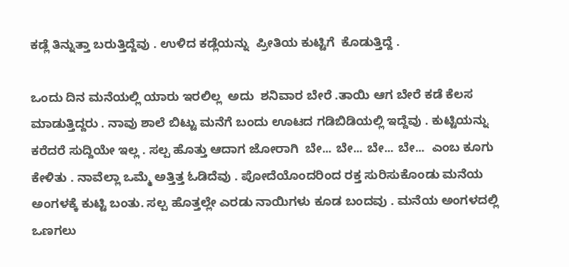ಕಡ್ಲೆ ತಿನ್ನುತ್ತಾ ಬರುತ್ತಿದ್ದೆವು . ಉಳಿದ ಕಡ್ಲೆಯನ್ನು  ಪ್ರೀತಿಯ ಕುಟ್ಟಿಗೆ  ಕೊಡುತ್ತಿದ್ದೆ .

ಒಂದು ದಿನ ಮನೆಯಲ್ಲಿ ಯಾರು ಇರಲಿಲ್ಲ  ಅದು  ಶನಿವಾರ ಬೇರೆ .ತಾಯಿ ಆಗ ಬೇರೆ ಕಡೆ ಕೆಲಸ ಮಾಡುತ್ತಿದ್ದರು . ನಾವು ಶಾಲೆ ಬಿಟ್ಟು ಮನೆಗೆ ಬಂದು ಊಟದ ಗಡಿಬಿಡಿಯಲ್ಲಿ ಇದ್ದೆವು . ಕುಟ್ಟಿಯನ್ನು ಕರೆದರೆ ಸುದ್ದಿಯೇ ಇಲ್ಲ . ಸಲ್ಪ ಹೊತ್ತು ಆದಾಗ ಜೋರಾಗಿ  ಬೇ... ಬೇ... ಬೇ... ಬೇ...  ಎಂಬ ಕೂಗು ಕೇಳಿತು . ನಾವೆಲ್ಲಾ ಒಮ್ಮೆ ಅತ್ತಿತ್ತ ಓಡಿದೆವು . ಪೋದೆಯೊಂದರಿಂದ ರಕ್ತ ಸುರಿಸುಕೊಂಡು ಮನೆಯ ಅಂಗಳಕ್ಕೆ ಕುಟ್ಟಿ ಬಂತು. ಸಲ್ಪ ಹೊತ್ತಲ್ಲೇ ಎರಡು ನಾಯಿಗಳು ಕೂಡ ಬಂದವು . ಮನೆಯ ಅಂಗಳದಲ್ಲಿ ಒಣಗಲು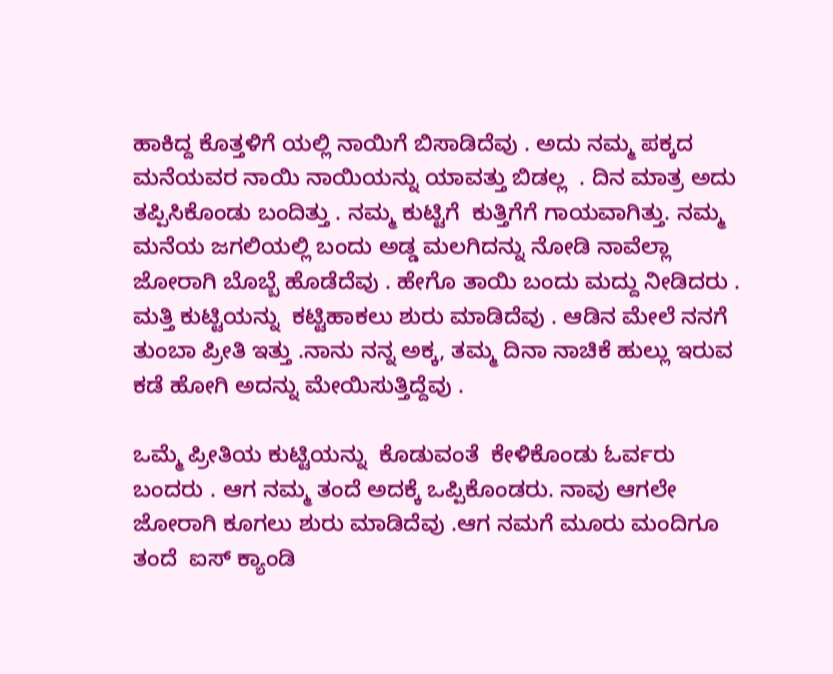ಹಾಕಿದ್ದ ಕೊತ್ತಳಿಗೆ ಯಲ್ಲಿ ನಾಯಿಗೆ ಬಿಸಾಡಿದೆವು . ಅದು ನಮ್ಮ ಪಕ್ಕದ ಮನೆಯವರ ನಾಯಿ ನಾಯಿಯನ್ನು ಯಾವತ್ತು ಬಿಡಲ್ಲ  . ದಿನ ಮಾತ್ರ ಅದು ತಪ್ಪಿಸಿಕೊಂಡು ಬಂದಿತ್ತು . ನಮ್ಮ ಕುಟ್ಟಿಗೆ  ಕುತ್ತಿಗೆಗೆ ಗಾಯವಾಗಿತ್ತು. ನಮ್ಮ ಮನೆಯ ಜಗಲಿಯಲ್ಲಿ ಬಂದು ಅಡ್ಡ ಮಲಗಿದನ್ನು ನೋಡಿ ನಾವೆಲ್ಲಾ ಜೋರಾಗಿ ಬೊಬ್ಬೆ ಹೊಡೆದೆವು . ಹೇಗೊ ತಾಯಿ ಬಂದು ಮದ್ದು ನೀಡಿದರು . ಮತ್ತಿ ಕುಟ್ಟಿಯನ್ನು  ಕಟ್ಟಿಹಾಕಲು ಶುರು ಮಾಡಿದೆವು . ಆಡಿನ ಮೇಲೆ ನನಗೆ ತುಂಬಾ ಪ್ರೀತಿ ಇತ್ತು .ನಾನು ನನ್ನ ಅಕ್ಕ, ತಮ್ಮ ದಿನಾ ನಾಚಿಕೆ ಹುಲ್ಲು ಇರುವ ಕಡೆ ಹೋಗಿ ಅದನ್ನು ಮೇಯಿಸುತ್ತಿದ್ದೆವು .

ಒಮ್ಮೆ ಪ್ರೀತಿಯ ಕುಟ್ಟಿಯನ್ನು  ಕೊಡುವಂತೆ  ಕೇಳಿಕೊಂಡು ಓರ್ವರು ಬಂದರು . ಆಗ ನಮ್ಮ ತಂದೆ ಅದಕ್ಕೆ ಒಪ್ಪಿಕೊಂಡರು. ನಾವು ಆಗಲೇ  ಜೋರಾಗಿ ಕೂಗಲು ಶುರು ಮಾಡಿದೆವು .ಆಗ ನಮಗೆ ಮೂರು ಮಂದಿಗೂ  ತಂದೆ  ಐಸ್ ಕ್ಯಾಂಡಿ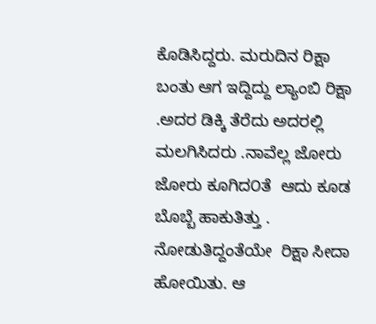ಕೊಡಿಸಿದ್ದರು. ಮರುದಿನ ರಿಕ್ಷಾ ಬಂತು ಆಗ ಇದ್ದಿದ್ದು ಲ್ಯಾಂಬಿ ರಿಕ್ಷಾ .ಅದರ ಡಿಕ್ಕಿ ತೆರೆದು ಅದರಲ್ಲಿ ಮಲಗಿಸಿದರು .ನಾವೆಲ್ಲ ಜೋರು ಜೋರು ಕೂಗಿದ೦ತೆ  ಆದು ಕೂಡ  ಬೊಬ್ಬೆ ಹಾಕುತಿತ್ತು . ನೋಡುತಿದ್ದಂತೆಯೇ  ರಿಕ್ಷಾ ಸೀದಾ ಹೋಯಿತು. ಆ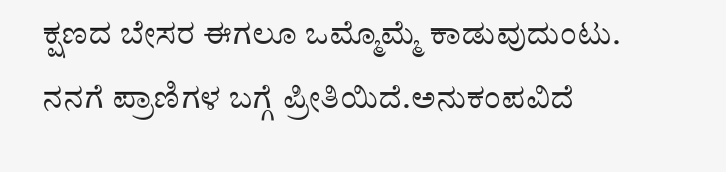ಕ್ಷಣದ ಬೇಸರ ಈಗಲೂ ಒಮ್ಮೊಮ್ಮೆ ಕಾಡುವುದುಂಟು. ನನಗೆ ಪ್ರಾಣಿಗಳ ಬಗ್ಗೆ ಪ್ರೀತಿಯಿದೆ.ಅನುಕಂಪವಿದೆ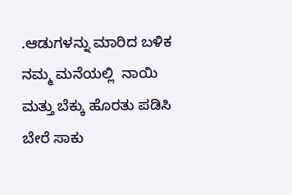.ಆಡುಗಳನ್ನು ಮಾರಿದ ಬಳಿಕ ನಮ್ಮ ಮನೆಯಲ್ಲಿ  ನಾಯಿ ಮತ್ತು ಬೆಕ್ಕು ಹೊರತು ಪಡಿಸಿ ಬೇರೆ ಸಾಕು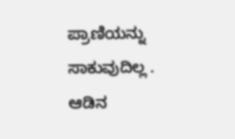ಪ್ರಾಣಿಯನ್ನು ಸಾಕುವುದಿಲ್ಲ . ಆಡಿನ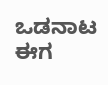ಒಡನಾಟ ಈಗ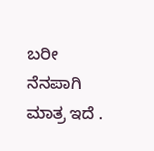ಬರೀ ನೆನಪಾಗಿ ಮಾತ್ರ ಇದೆ .